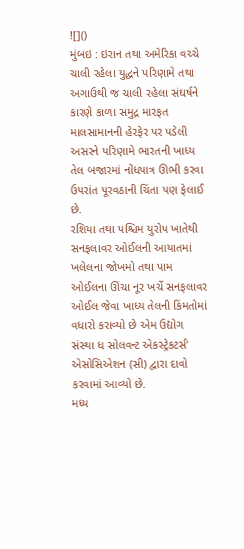![]()
મુંબઇ : ઇરાન તથા અમેરિકા વચ્ચે ચાલી રહેલા યુદ્ધને પરિણામે તથા અગાઉથી જ ચાલી રહેલા સંઘર્ષને કારણે કાળા સમુદ્ર મારફત માલસામાનની હેરફેર પર પડેલી અસરને પરિણામે ભારતની ખાધ્ય તેલ બજારમાં નોંધપાત્ર ઊભી કરવા ઉપરાંત પૂરવઠાની ચિંતા પણ ફેલાઈ છે.
રશિયા તથા પશ્ચિમ યુરોપ ખાતેથી સનફલાવર ઓઈલની આયાતમાં ખલેલના જોખમો તથા પામ ઓઈલના ઊંચા નૂર ખર્ચે સનફલાવર ઓઈલ જેવા ખાધ્ય તેલની કિંમતોમાં વધારો કરાવ્યો છે એમ ઉદ્યોગ સંસ્થા ધ સોલવન્ટ એકસ્ટ્રેકટર્સ’ એસોસિએશન (સી) દ્વારા દાવો કરવામાં આવ્યો છે.
મધ્ય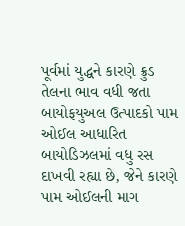પૂર્વમાં યુદ્ધને કારણે ક્રુડ તેલના ભાવ વધી જતા બાયોફયુઅલ ઉત્પાદકો પામ ઓઈલ આધારિત બાયોડિઝલમાં વધુ રસ દાખવી રહ્યા છે, જેને કારણે પામ ઓઈલની માગ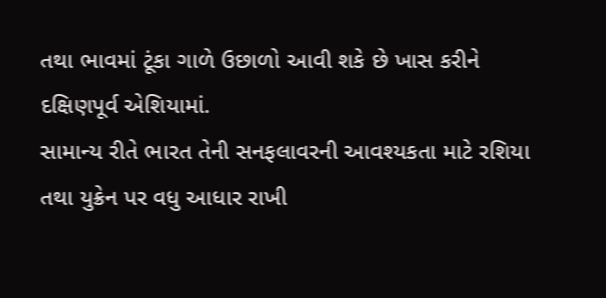તથા ભાવમાં ટૂંકા ગાળે ઉછાળો આવી શકે છે ખાસ કરીને દક્ષિણપૂર્વ એશિયામાં.
સામાન્ય રીતે ભારત તેની સનફલાવરની આવશ્યકતા માટે રશિયા તથા યુક્રેન પર વધુ આધાર રાખી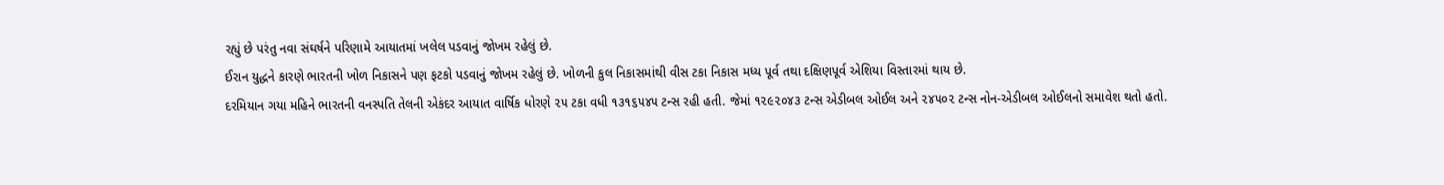રહ્યું છે પરંતુ નવા સંઘર્ષને પરિણામે આયાતમાં ખલેલ પડવાનું જોખમ રહેલું છે.
ઈરાન યુદ્ધને કારણે ભારતની ખોળ નિકાસને પણ ફટકો પડવાનું જોખમ રહેલું છે. ખોળની કુલ નિકાસમાંથી વીસ ટકા નિકાસ મધ્ય પૂર્વ તથા દક્ષિણપૂર્વ એશિયા વિસ્તારમાં થાય છે.
દરમિયાન ગયા મહિને ભારતની વનસ્પતિ તેલની એકંદર આયાત વાર્ષિક ધોરણે ૨૫ ટકા વધી ૧૩૧૬૫૪૫ ટન્સ રહી હતી. જેમાં ૧૨૯૨૦૪૩ ટન્સ એડીબલ ઓઈલ અને ૨૪૫૦૨ ટન્સ નોન-એડીબલ ઓઈલનો સમાવેશ થતો હતો.